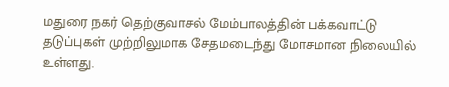மதுரை நகர் தெற்குவாசல் மேம்பாலத்தின் பக்கவாட்டு தடுப்புகள் முற்றிலுமாக சேதமடைந்து மோசமான நிலையில் உள்ளது.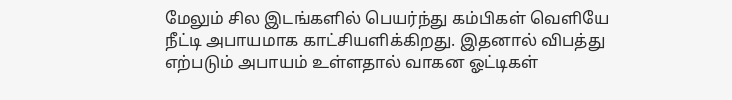மேலும் சில இடங்களில் பெயர்ந்து கம்பிகள் வெளியே நீட்டி அபாயமாக காட்சியளிக்கிறது. இதனால் விபத்து எற்படும் அபாயம் உள்ளதால் வாகன ஓட்டிகள்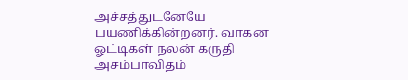அச்சத்துடனேயே பயணிக்கின்றனர். வாகன ஓட்டிகள் நலன் கருதி அசம்பாவிதம்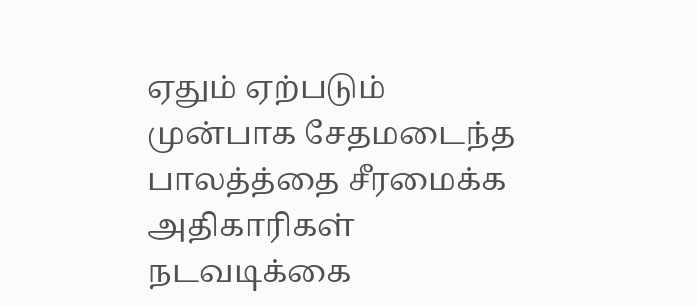ஏதும் ஏற்படும் முன்பாக சேதமடைந்த பாலத்த்தை சீரமைக்க அதிகாரிகள் நடவடிக்கை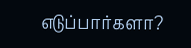எடுப்பார்களா?